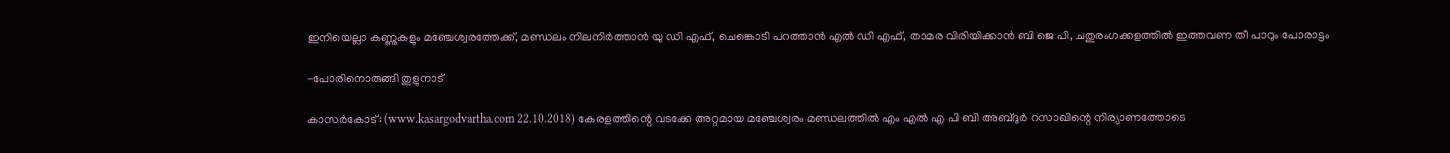ഇനിയെല്ലാ കണ്ണുകളും മഞ്ചേശ്വരത്തേക്ക്, മണ്ഡലം നിലനിര്‍ത്താന്‍ യു ഡി എഫ്, ചെങ്കൊടി പറത്താന്‍ എല്‍ ഡി എഫ്, താമര വിരിയിക്കാന്‍ ബി ജെ പി, ചതുരംഗക്കളത്തില്‍ ഇത്തവണ തീ പാറും പോരാട്ടം

-പോരിനൊരുങ്ങി തുളുനാട്

കാസര്‍കോട്: (www.kasargodvartha.com 22.10.2018) കേരളത്തിന്റെ വടക്കേ അറ്റമായ മഞ്ചേശ്വരം മണ്ഡലത്തില്‍ എം എല്‍ എ പി ബി അബ്ദുര്‍ റസാഖിന്റെ നിര്യാണത്തോടെ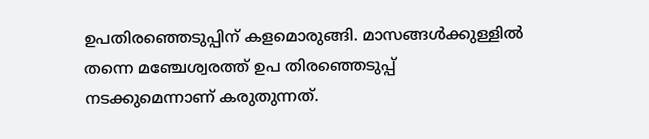ഉപതിരഞ്ഞെടുപ്പിന് കളമൊരുങ്ങി. മാസങ്ങള്‍ക്കുള്ളില്‍ തന്നെ മഞ്ചേശ്വരത്ത് ഉപ തിരഞ്ഞെടുപ്പ് നടക്കുമെന്നാണ് കരുതുന്നത്.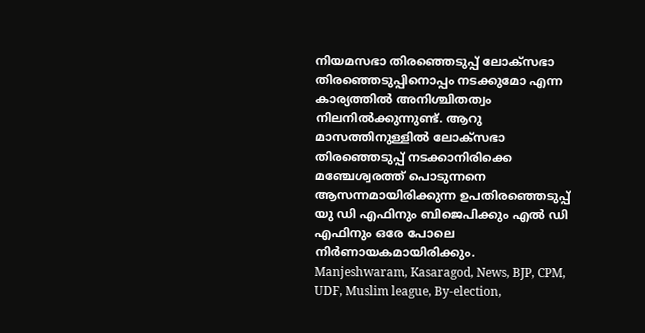നിയമസഭാ തിരഞ്ഞെടുപ്പ് ലോക്‌സഭാ തിരഞ്ഞെടുപ്പിനൊപ്പം നടക്കുമോ എന്ന കാര്യത്തില്‍ അനിശ്ചിതത്വം നിലനില്‍ക്കുന്നുണ്ട്. ആറു മാസത്തിനുള്ളില്‍ ലോക്‌സഭാ തിരഞ്ഞെടുപ്പ് നടക്കാനിരിക്കെ മഞ്ചേശ്വരത്ത് പൊടുന്നനെ ആസന്നമായിരിക്കുന്ന ഉപതിരഞ്ഞെടുപ്പ് യു ഡി എഫിനും ബിജെപിക്കും എല്‍ ഡി എഫിനും ഒരേ പോലെ നിര്‍ണായകമായിരിക്കും.
Manjeshwaram, Kasaragod, News, BJP, CPM, UDF, Muslim league, By-election,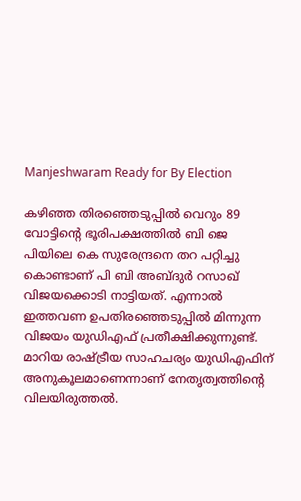Manjeshwaram Ready for By Election

കഴിഞ്ഞ തിരഞ്ഞെടുപ്പില്‍ വെറും 89 വോട്ടിന്റെ ഭൂരിപക്ഷത്തില്‍ ബി ജെ പിയിലെ കെ സുരേന്ദ്രനെ തറ പറ്റിച്ചു കൊണ്ടാണ് പി ബി അബ്ദുര്‍ റസാഖ് വിജയക്കൊടി നാട്ടിയത്. എന്നാല്‍ ഇത്തവണ ഉപതിരഞ്ഞെടുപ്പില്‍ മിന്നുന്ന വിജയം യുഡിഎഫ് പ്രതീക്ഷിക്കുന്നുണ്ട്. മാറിയ രാഷ്ട്രീയ സാഹചര്യം യുഡിഎഫിന് അനുകൂലമാണെന്നാണ് നേതൃത്വത്തിന്റെ വിലയിരുത്തല്‍.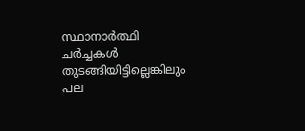സ്ഥാനാര്‍ത്ഥി ചര്‍ച്ചകള്‍ തുടങ്ങിയിട്ടില്ലെങ്കിലും പല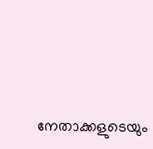നേതാക്കളുടെയും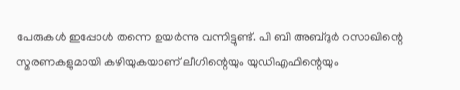പേരുകള്‍ ഇപ്പോള്‍ തന്നെ ഉയര്‍ന്നു വന്നിട്ടുണ്ട്. പി ബി അബ്ദുര്‍ റസാഖിന്റെ സ്മരണകളുമായി കഴിയുകയാണ് ലീഗിന്റെയും യുഡിഎഫിന്റെയും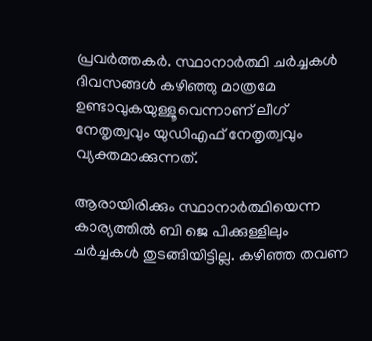പ്രവര്‍ത്തകര്‍. സ്ഥാനാര്‍ത്ഥി ചര്‍ച്ചകള്‍ ദിവസങ്ങള്‍ കഴിഞ്ഞു മാത്രമേ ഉണ്ടാവുകയുള്ളൂവെന്നാണ് ലീഗ് നേതൃത്വവും യുഡിഎഫ് നേതൃത്വവും വ്യക്തമാക്കുന്നത്.

ആരായിരിക്കും സ്ഥാനാര്‍ത്ഥിയെന്ന കാര്യത്തില്‍ ബി ജെ പിക്കുള്ളിലും ചര്‍ച്ചകള്‍ തുടങ്ങിയിട്ടില്ല. കഴിഞ്ഞ തവണ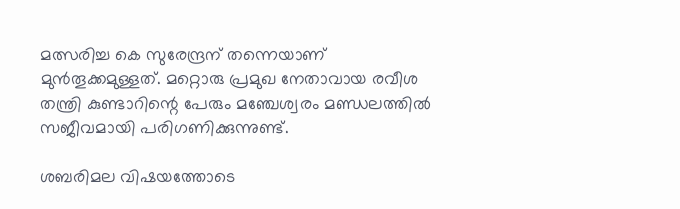മത്സരിച്ച കെ സുരേന്ദ്രന് തന്നെയാണ് മുന്‍തൂക്കമുള്ളത്. മറ്റൊരു പ്രമുഖ നേതാവായ രവീശ തന്ത്രി കുണ്ടാറിന്റെ പേരും മഞ്ചേശ്വരം മണ്ഡലത്തില്‍ സജീവമായി പരിഗണിക്കുന്നുണ്ട്.

ശബരിമല വിഷയത്തോടെ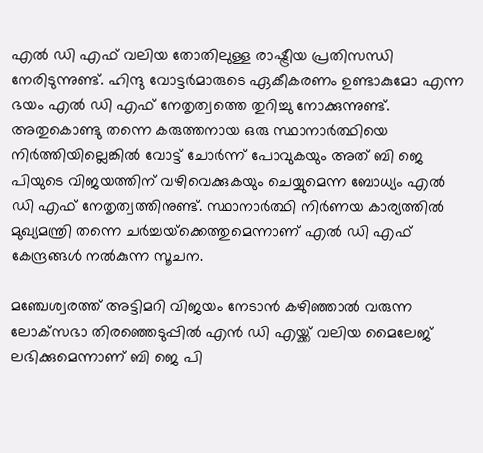എല്‍ ഡി എഫ് വലിയ തോതിലുള്ള രാഷ്ട്രീയ പ്രതിസന്ധി നേരിടുന്നുണ്ട്. ഹിന്ദു വോട്ടര്‍മാരുടെ ഏകീകരണം ഉണ്ടാകുമോ എന്ന ഭയം എല്‍ ഡി എഫ് നേതൃത്വത്തെ തുറിച്ചു നോക്കുന്നുണ്ട്. അതുകൊണ്ടു തന്നെ കരുത്തനായ ഒരു സ്ഥാനാര്‍ത്ഥിയെ നിര്‍ത്തിയില്ലെങ്കില്‍ വോട്ട് ചോര്‍ന്ന് പോവുകയും അത് ബി ജെ പിയുടെ വിജയത്തിന് വഴിവെക്കുകയും ചെയ്യുമെന്ന ബോധ്യം എല്‍ ഡി എഫ് നേതൃത്വത്തിനുണ്ട്. സ്ഥാനാര്‍ത്ഥി നിര്‍ണയ കാര്യത്തില്‍ മുഖ്യമന്ത്രി തന്നെ ചര്‍ച്ചയ്‌ക്കെത്തുമെന്നാണ് എല്‍ ഡി എഫ് കേന്ദ്രങ്ങള്‍ നല്‍കുന്ന സൂചന.

മഞ്ചേശ്വരത്ത് അട്ടിമറി വിജയം നേടാന്‍ കഴിഞ്ഞാല്‍ വരുന്ന ലോക്‌സഭാ തിരഞ്ഞെടുപ്പില്‍ എന്‍ ഡി എയ്ക്ക് വലിയ മൈലേജ് ലഭിക്കുമെന്നാണ് ബി ജെ പി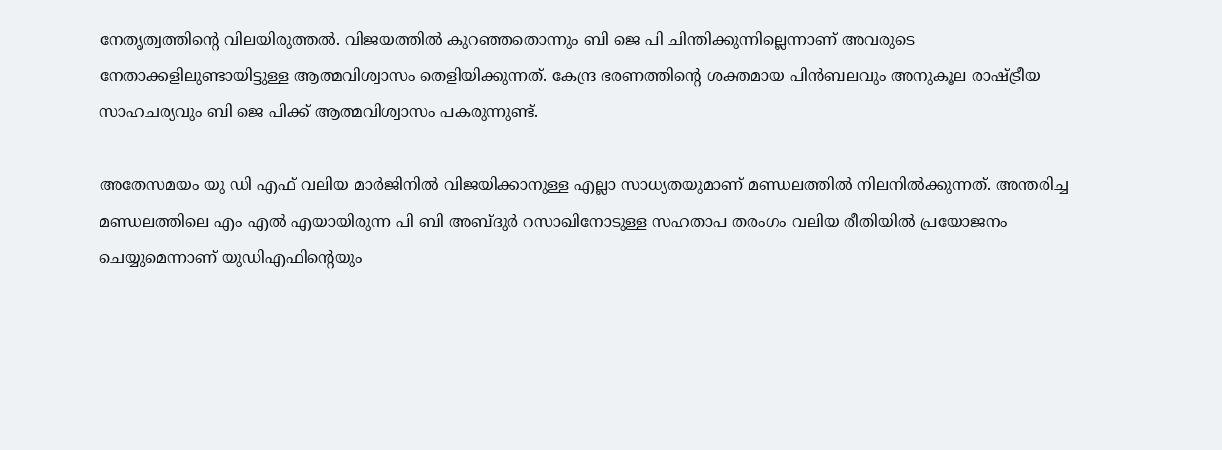നേതൃത്വത്തിന്റെ വിലയിരുത്തല്‍. വിജയത്തില്‍ കുറഞ്ഞതൊന്നും ബി ജെ പി ചിന്തിക്കുന്നില്ലെന്നാണ് അവരുടെ നേതാക്കളിലുണ്ടായിട്ടുള്ള ആത്മവിശ്വാസം തെളിയിക്കുന്നത്. കേന്ദ്ര ഭരണത്തിന്റെ ശക്തമായ പിന്‍ബലവും അനുകൂല രാഷ്ട്രീയ സാഹചര്യവും ബി ജെ പിക്ക് ആത്മവിശ്വാസം പകരുന്നുണ്ട്.

അതേസമയം യു ഡി എഫ് വലിയ മാര്‍ജിനില്‍ വിജയിക്കാനുള്ള എല്ലാ സാധ്യതയുമാണ് മണ്ഡലത്തില്‍ നിലനില്‍ക്കുന്നത്. അന്തരിച്ച മണ്ഡലത്തിലെ എം എല്‍ എയായിരുന്ന പി ബി അബ്ദുര്‍ റസാഖിനോടുള്ള സഹതാപ തരംഗം വലിയ രീതിയില്‍ പ്രയോജനം ചെയ്യുമെന്നാണ് യുഡിഎഫിന്റെയും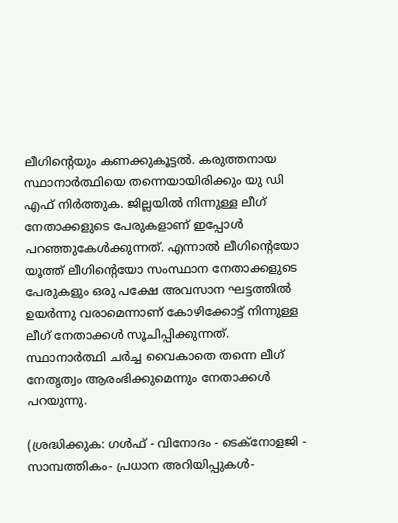ലീഗിന്റെയും കണക്കുകൂട്ടല്‍. കരുത്തനായ സ്ഥാനാര്‍ത്ഥിയെ തന്നെയായിരിക്കും യു ഡി എഫ് നിര്‍ത്തുക. ജില്ലയില്‍ നിന്നുള്ള ലീഗ് നേതാക്കളുടെ പേരുകളാണ് ഇപ്പോള്‍ പറഞ്ഞുകേള്‍ക്കുന്നത്. എന്നാല്‍ ലീഗിന്റെയോ യൂത്ത് ലീഗിന്റെയോ സംസ്ഥാന നേതാക്കളുടെ പേരുകളും ഒരു പക്ഷേ അവസാന ഘട്ടത്തില്‍ ഉയര്‍ന്നു വരാമെന്നാണ് കോഴിക്കോട്ട് നിന്നുള്ള ലീഗ് നേതാക്കള്‍ സൂചിപ്പിക്കുന്നത്. സ്ഥാനാര്‍ത്ഥി ചര്‍ച്ച വൈകാതെ തന്നെ ലീഗ് നേതൃത്വം ആരംഭിക്കുമെന്നും നേതാക്കള്‍ പറയുന്നു.

(ശ്രദ്ധിക്കുക: ഗൾഫ് - വിനോദം - ടെക്നോളജി - സാമ്പത്തികം- പ്രധാന അറിയിപ്പുകൾ-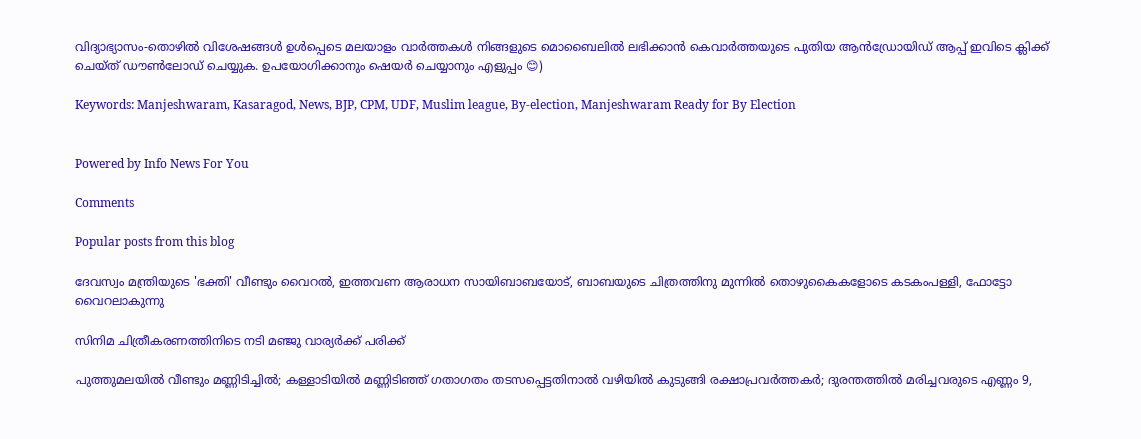വിദ്യാഭ്യാസം-തൊഴിൽ വിശേഷങ്ങൾ ഉൾപ്പെടെ മലയാളം വാർത്തകൾ നിങ്ങളുടെ മൊബൈലിൽ ലഭിക്കാൻ കെവാർത്തയുടെ പുതിയ ആൻഡ്രോയിഡ് ആപ്പ് ഇവിടെ ക്ലിക്ക് ചെയ്ത് ഡൗൺലോഡ് ചെയ്യുക. ഉപയോഗിക്കാനും ഷെയർ ചെയ്യാനും എളുപ്പം 😊)

Keywords: Manjeshwaram, Kasaragod, News, BJP, CPM, UDF, Muslim league, By-election, Manjeshwaram Ready for By Election


Powered by Info News For You

Comments

Popular posts from this blog

ദേവസ്വം മന്ത്രിയുടെ 'ഭക്തി' വീണ്ടും വൈറല്‍, ഇത്തവണ ആരാധന സായിബാബയോട്, ബാബയുടെ ചിത്രത്തിനു മുന്നില്‍ തൊഴുകൈകളോടെ കടകംപള്ളി, ഫോട്ടോ വൈറലാകുന്നു

സിനിമ ചിത്രീകരണത്തിനിടെ നടി മഞ്ജു വാര്യര്‍ക്ക് പരിക്ക്

പുത്തുമലയില്‍ വീണ്ടും മണ്ണിടിച്ചില്‍; കള്ളാടിയില്‍ മണ്ണിടിഞ്ഞ് ഗതാഗതം തടസപ്പെട്ടതിനാല്‍ വഴിയില്‍ കുടുങ്ങി രക്ഷാപ്രവര്‍ത്തകര്‍; ദുരന്തത്തില്‍ മരിച്ചവരുടെ എണ്ണം 9,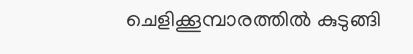ചെളിക്കൂമ്പാരത്തില്‍ കുടുങ്ങി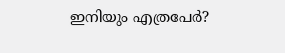ഇനിയും എത്രപേര്‍?